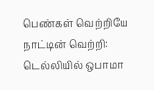பெண்கள் வெற்றியே நாட்டின் வெற்றி: டெல்லியில் ஒபாமா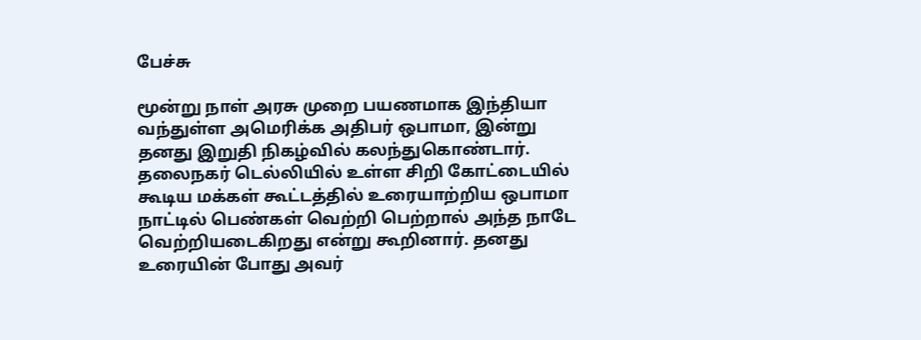பேச்சு

மூன்று நாள் அரசு முறை பயணமாக இந்தியா வந்துள்ள அமெரிக்க அதிபர் ஒபாமா, இன்று தனது இறுதி நிகழ்வில் கலந்துகொண்டார். தலைநகர் டெல்லியில் உள்ள சிறி கோட்டையில் கூடிய மக்கள் கூட்டத்தில் உரையாற்றிய ஒபாமா நாட்டில் பெண்கள் வெற்றி பெற்றால் அந்த நாடே வெற்றியடைகிறது என்று கூறினார். தனது உரையின் போது அவர்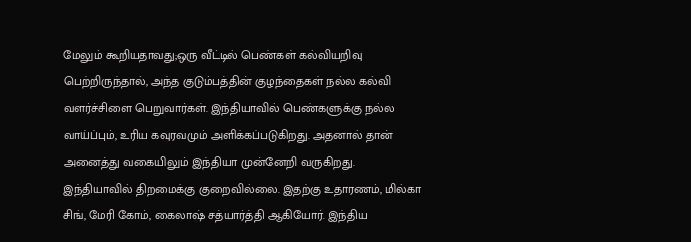மேலும் கூறியதாவது;ஒரு வீட்டில் பெண்கள் கல்வியறிவு பெற்றிருந்தால், அந்த குடும்பத்தின் குழந்தைகள் நல்ல கல்வி வளர்ச்சிளை பெறுவார்கள். இந்தியாவில் பெண்களுக்கு நல்ல வாய்ப்பும், உரிய கவுரவமும் அளிக்கப்படுகிறது. அதனால் தான் அனைத்து வகையிலும் இந்தியா முன்னேறி வருகிறது. இந்தியாவில் திறமைக்கு குறைவில்லை. இதற்கு உதாரணம், மில்கா சிங், மேரி கோம், கைலாஷ் சத்யார்த்தி ஆகியோர். இந்திய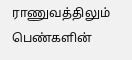ராணுவத்திலும் பெண்களின்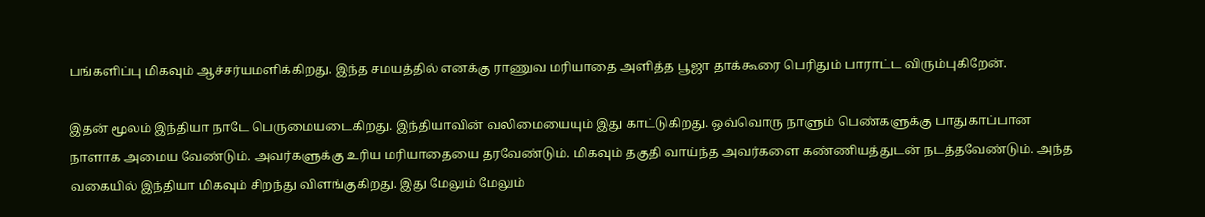பங்களிப்பு மிகவும் ஆச்சர்யமளிக்கிறது. இந்த சமயத்தில் எனக்கு ராணுவ மரியாதை அளித்த பூஜா தாக்கூரை பெரிதும் பாராட்ட விரும்புகிறேன்.

இதன் மூலம் இந்தியா நாடே பெருமையடைகிறது. இந்தியாவின் வலிமையையும் இது காட்டுகிறது. ஒவ்வொரு நாளும் பெண்களுக்கு பாதுகாப்பான நாளாக அமைய வேண்டும். அவர்களுக்கு உரிய மரியாதையை தரவேண்டும். மிகவும் தகுதி வாய்ந்த அவர்களை கண்ணியத்துடன் நடத்தவேண்டும். அந்த வகையில் இந்தியா மிகவும் சிறந்து விளங்குகிறது. இது மேலும் மேலும்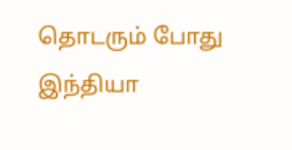தொடரும் போது இந்தியா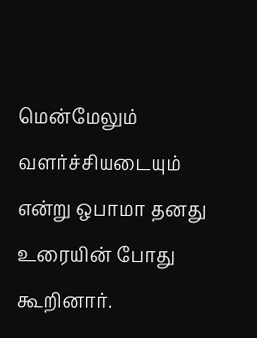மென்மேலும் வளர்ச்சியடையும் என்று ஒபாமா தனது உரையின் போது கூறினார்.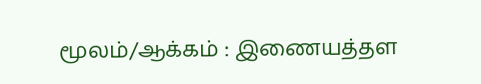மூலம்/ஆக்கம் : இணையத்தள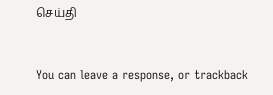செய்தி


You can leave a response, or trackback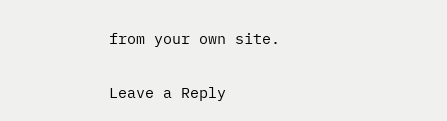from your own site.

Leave a Reply